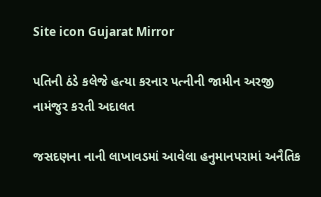Site icon Gujarat Mirror

પતિની ઠંડે કલેજે હત્યા કરનાર પત્નીની જામીન અરજી નામંજુર કરતી અદાલત

જસદણના નાની લાખાવડમાં આવેલા હનુમાનપરામાં અનૈતિક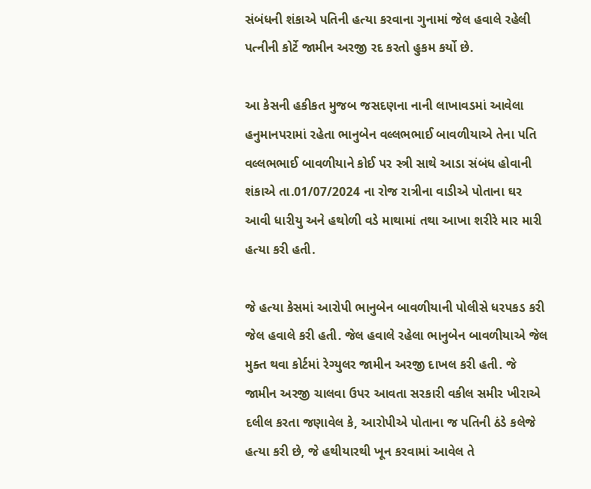સંબંધની શંકાએ પતિની હત્યા કરવાના ગુનામાં જેલ હવાલે રહેલી પત્નીની કોર્ટે જામીન અરજી રદ કરતો હુકમ કર્યો છે.

આ કેસની હકીકત મુજબ જસદણના નાની લાખાવડમાં આવેલા હનુમાનપરામાં રહેતા ભાનુબેન વલ્લભભાઈ બાવળીયાએ તેના પતિ વલ્લભભાઈ બાવળીયાને કોઈ પર સ્ત્રી સાથે આડા સંબંધ હોવાની શંકાએ તા.01/07/2024 ના રોજ રાત્રીના વાડીએ પોતાના ઘર આવી ધારીયુ અને હથોળી વડે માથામાં તથા આખા શરીરે માર મારી હત્યા કરી હતી.

જે હત્યા કેસમાં આરોપી ભાનુબેન બાવળીયાની પોલીસે ધરપકડ કરી જેલ હવાલે કરી હતી. જેલ હવાલે રહેલા ભાનુબેન બાવળીયાએ જેલ મુક્ત થવા કોર્ટમાં રેગ્યુલર જામીન અરજી દાખલ કરી હતી. જે જામીન અરજી ચાલવા ઉપર આવતા સરકારી વકીલ સમીર ખીરાએ દલીલ કરતા જણાવેલ કે, આરોપીએ પોતાના જ પતિની ઠંડે કલેજે હત્યા કરી છે, જે હથીયારથી ખૂન કરવામાં આવેલ તે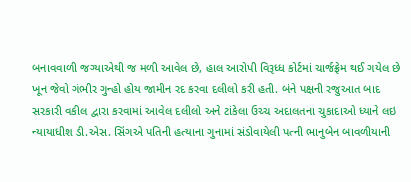બનાવવાળી જગ્યાએથી જ મળી આવેલ છે, હાલ આરોપી વિરૂધ્ધ કોર્ટમાં ચાર્જફ્રેમ થઈ ગયેલ છે ખૂન જેવો ગંભીર ગુન્હો હોય જામીન રદ કરવા દલીલો કરી હતી. બંને પક્ષની રજુઆત બાદ સરકારી વકીલ દ્વારા કરવામાં આવેલ દલીલો અને ટાંકેલા ઉચ્ચ અદાલતના ચુકાદાઓ ધ્યાને લઇ ન્યાયાધીશ ડી.એસ. સિંગએ પતિની હત્યાના ગુનામાં સંડોવાયેલી પત્ની ભાનુબેન બાવળીયાની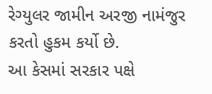રેગ્યુલર જામીન અરજી નામંજુર કરતો હુકમ કર્યો છે.
આ કેસમાં સરકાર પક્ષે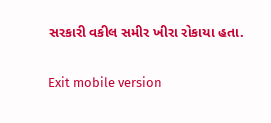સરકારી વકીલ સમીર ખીરા રોકાયા હતા.

Exit mobile version